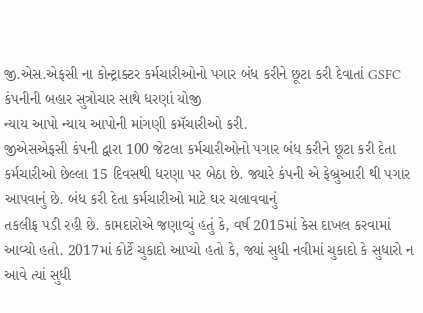જી.એસ.એફસી ના કોન્ટ્રાક્ટર કર્મચારીઓનો પગાર બંધ કરીને છૂટા કરી દેવાતાં GSFC કંપનીની બહાર સુત્રોચાર સાથે ધરણાં યોજી
ન્યાય આપો ન્યાય આપોની માંગણી કમૅચારીઓ કરી.
જીએસએફસી કંપની દ્વારા 100 જેટલા કર્મચારીઓનો પગાર બંધ કરીને છૂટા કરી દેતા કર્મચારીઓ છેલ્લા 15 દિવસથી ધરણા પર બેઠા છે. જ્યારે કંપની એ ફેબ્રુઆરી થી પગાર આપવાનું છે. બંધ કરી દેતા કર્મચારીઓ માટે ઘર ચલાવવાનું
તકલીફ પડી રહી છે. કામદારોએ જણાવ્યું હતું કે, વર્ષ 2015માં કેસ દાખલ કરવામાં આવ્યો હતો. 2017માં કોર્ટે ચુકાદો આપ્યો હતો કે, જ્યાં સુધી નવીમાં ચુકાદો કે સુધારો ન આવે ત્યાં સુધી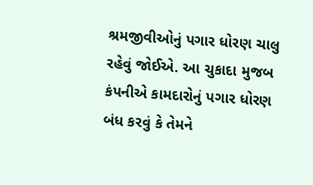શ્રમજીવીઓનું પગાર ધોરણ ચાલુ રહેવું જોઈએ. આ ચુકાદા મુજબ કંપનીએ કામદારોનું પગાર ધોરણ બંધ કરવું કે તેમને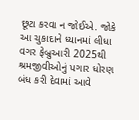છૂટા કરવા ન જોઈએ. જોકે આ ચુકાદાને ધ્યાનમાં લીધા વગર ફેબ્રુઆરી 2025થી શ્રમજીવીઓનું પગાર ધોરણ બંધ કરી દેવામાં આવે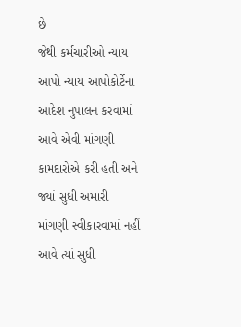છે
જેથી કર્મચારીઓ ન્યાય આપો ન્યાય આપોકોર્ટેના આદેશ નુપાલન કરવામાં આવે એવી માંગણી કામદારોએ કરી હતી અને જ્યાં સુધી અમારી માંગણી સ્વીકારવામાં નહીં આવે ત્યાં સુધી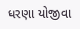ધરણા યોજીવા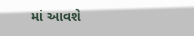માં આવશે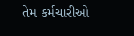તેમ કર્મચારીઓ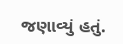જણાવ્યું હતું.